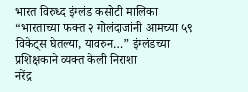भारत विरुध्द इंग्लंड कसोटी मालिका
“भारताच्या फक्त २ गोलंदाजांनी आमच्या ५९ विकेट्स घेतल्या, यावरुन…” इंग्लंडच्या प्रशिक्षकाने व्यक्त केली निराशा
नरेंद्र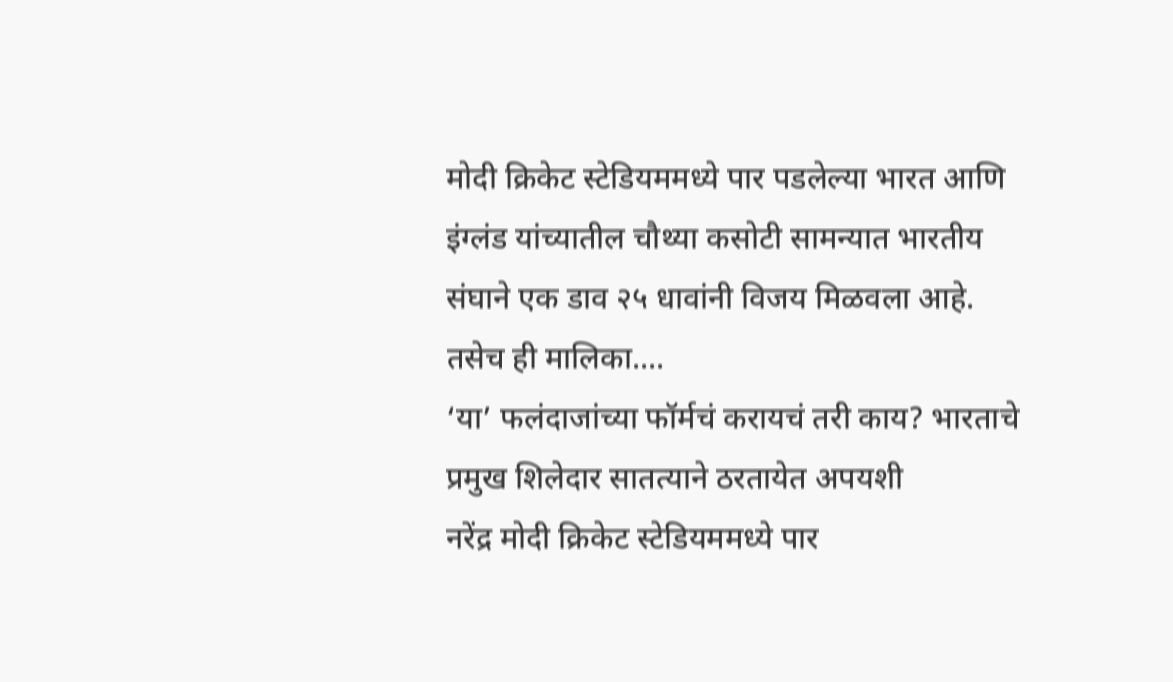मोदी क्रिकेट स्टेडियममध्ये पार पडलेल्या भारत आणि इंग्लंड यांच्यातील चौथ्या कसोटी सामन्यात भारतीय संघाने एक डाव २५ धावांनी विजय मिळवला आहे. तसेच ही मालिका....
‘या’ फलंदाजांच्या फॉर्मचं करायचं तरी काय? भारताचे प्रमुख शिलेदार सातत्याने ठरतायेत अपयशी
नरेंद्र मोदी क्रिकेट स्टेडियममध्ये पार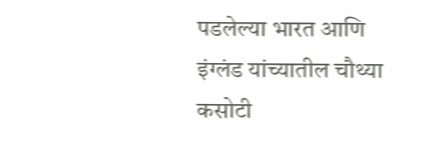पडलेल्या भारत आणि इंग्लंड यांच्यातील चौथ्या कसोटी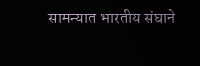सामन्यात भारतीय संघाने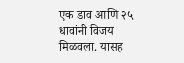एक डाव आणि २५ धावांनी विजय मिळवला. यासह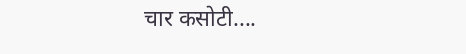चार कसोटी....